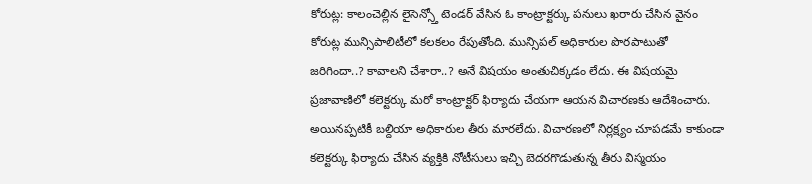కోరుట్ల: కాలంచెల్లిన లైసెన్స్తో టెండర్ వేసిన ఓ కాంట్రాక్టర్కు పనులు ఖరారు చేసిన వైనం కోరుట్ల మున్సిపాలిటీలో కలకలం రేపుతోంది. మున్సిపల్ అధికారుల పొరపాటుతో జరిగిందా..? కావాలని చేశారా..? అనే విషయం అంతుచిక్కడం లేదు. ఈ విషయమై ప్రజావాణిలో కలెక్టర్కు మరో కాంట్రాక్టర్ ఫిర్యాదు చేయగా ఆయన విచారణకు ఆదేశించారు. అయినప్పటికీ బల్దియా అధికారుల తీరు మారలేదు. విచారణలో నిర్లక్ష్యం చూపడమే కాకుండా కలెక్టర్కు ఫిర్యాదు చేసిన వ్యక్తికి నోటీసులు ఇచ్చి బెదరగొడుతున్న తీరు విస్మయం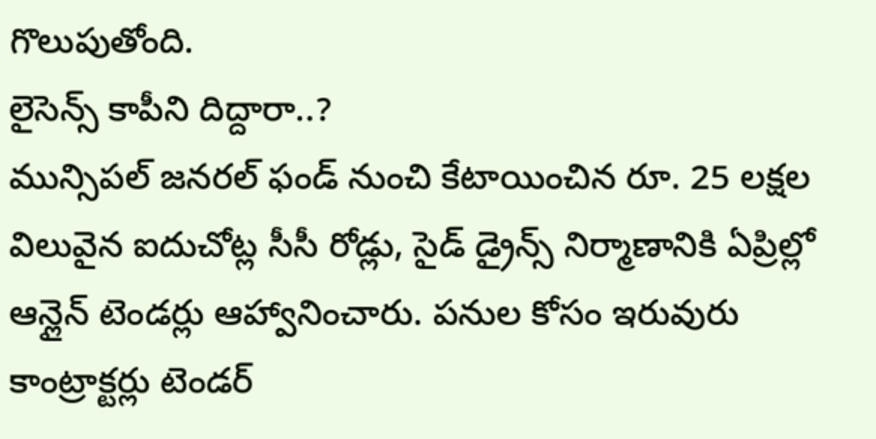గొలుపుతోంది.
లైసెన్స్ కాపీని దిద్దారా..?
మున్సిపల్ జనరల్ ఫండ్ నుంచి కేటాయించిన రూ. 25 లక్షల విలువైన ఐదుచోట్ల సీసీ రోడ్లు, సైడ్ డ్రైన్స్ నిర్మాణానికి ఏప్రిల్లో ఆన్లైన్ టెండర్లు ఆహ్వానించారు. పనుల కోసం ఇరువురు కాంట్రాక్టర్లు టెండర్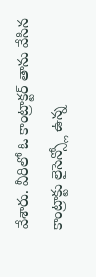వేశారు. వీరిలో ఓ కాంట్రాక్టర్ తాను వేసిన కాంట్రాక్టు లైసెన్స్లో ఉన్న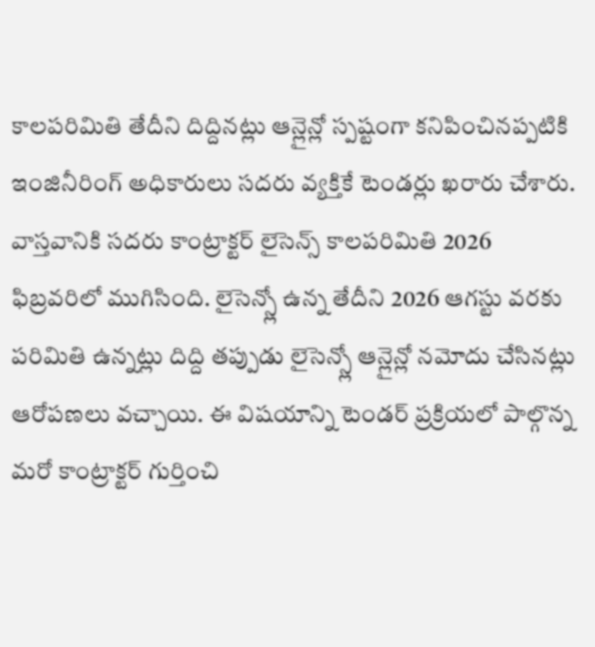కాలపరిమితి తేదీని దిద్దినట్లు ఆన్లైన్లో స్పష్టంగా కనిపించినప్పటికి ఇంజినీరింగ్ అధికారులు సదరు వ్యక్తికే టెండర్లు ఖరారు చేశారు. వాస్తవానికి సదరు కాంట్రాక్టర్ లైసెన్స్ కాలపరిమితి 2026 ఫిబ్రవరిలో ముగిసింది. లైసెన్స్లో ఉన్న తేదీని 2026 ఆగస్టు వరకు పరిమితి ఉన్నట్లు దిద్ది తప్పుడు లైసెన్స్లో ఆన్లైన్లో నమోదు చేసినట్లు ఆరోపణలు వచ్చాయి. ఈ విషయాన్ని టెండర్ ప్రక్రియలో పాల్గొన్న మరో కాంట్రాక్టర్ గుర్తించి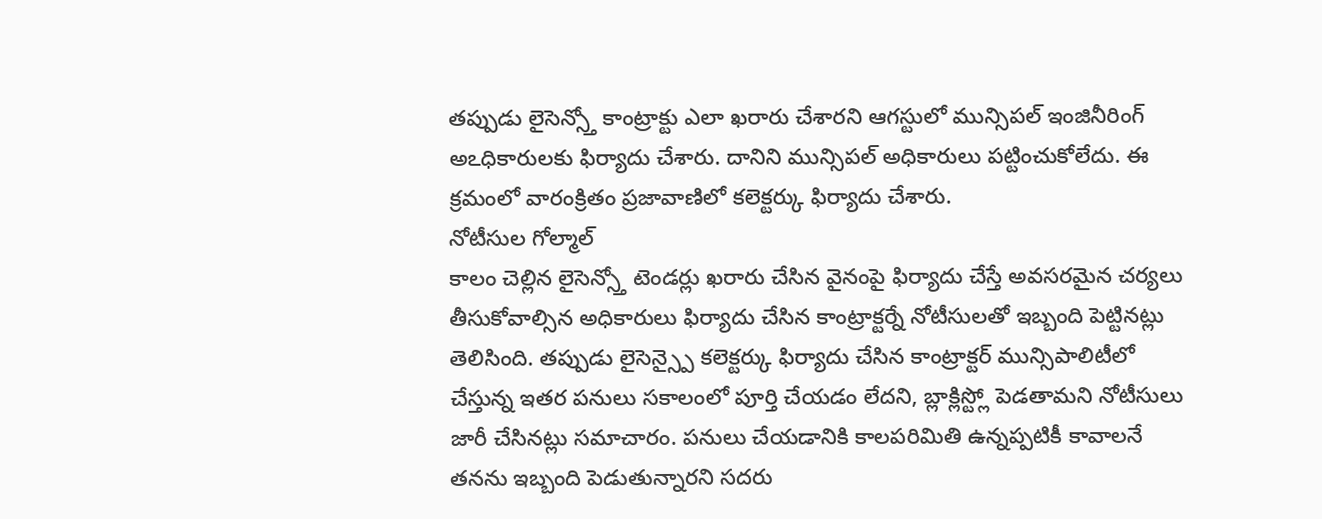తప్పుడు లైసెన్స్తో కాంట్రాక్టు ఎలా ఖరారు చేశారని ఆగస్టులో మున్సిపల్ ఇంజినీరింగ్ అఽధికారులకు ఫిర్యాదు చేశారు. దానిని మున్సిపల్ అధికారులు పట్టించుకోలేదు. ఈ క్రమంలో వారంక్రితం ప్రజావాణిలో కలెక్టర్కు ఫిర్యాదు చేశారు.
నోటీసుల గోల్మాల్
కాలం చెల్లిన లైసెన్స్తో టెండర్లు ఖరారు చేసిన వైనంపై ఫిర్యాదు చేస్తే అవసరమైన చర్యలు తీసుకోవాల్సిన అధికారులు ఫిర్యాదు చేసిన కాంట్రాక్టర్నే నోటీసులతో ఇబ్బంది పెట్టినట్లు తెలిసింది. తప్పుడు లైసెన్స్పై కలెక్టర్కు ఫిర్యాదు చేసిన కాంట్రాక్టర్ మున్సిపాలిటీలో చేస్తున్న ఇతర పనులు సకాలంలో పూర్తి చేయడం లేదని, బ్లాక్లిస్ట్లో పెడతామని నోటీసులు జారీ చేసినట్లు సమాచారం. పనులు చేయడానికి కాలపరిమితి ఉన్నప్పటికీ కావాలనే తనను ఇబ్బంది పెడుతున్నారని సదరు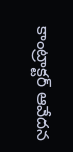కాంట్రాక్టర్ ఆవేదన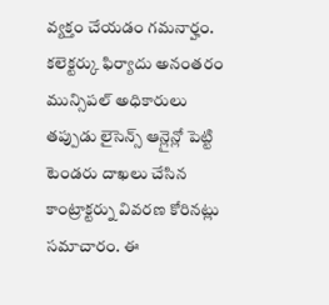వ్యక్తం చేయడం గమనార్హం. కలెక్టర్కు ఫిర్యాదు అనంతరం మున్సిపల్ అధికారులు తప్పుడు లైసెన్స్ ఆన్లైన్లో పెట్టి టెండరు దాఖలు చేసిన కాంట్రాక్టర్ను వివరణ కోరినట్లు సమాచారం. ఈ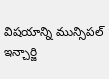విషయాన్ని మున్సిపల్ ఇన్చార్జి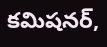కమిషనర్,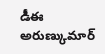డీఈ అరుణ్కుమార్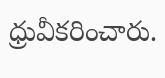ధ్రువీకరించారు.